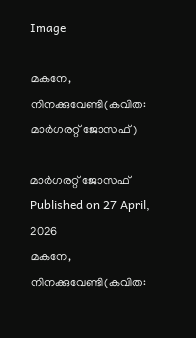Image

മകനേ, നിനക്കുവേണ്ടി(കവിത: മാര്‍ഗരറ്റ് ജോസഫ്)

മാര്‍ഗരറ്റ് ജോസഫ് Published on 27 April, 2026
മകനേ, നിനക്കുവേണ്ടി(കവിത: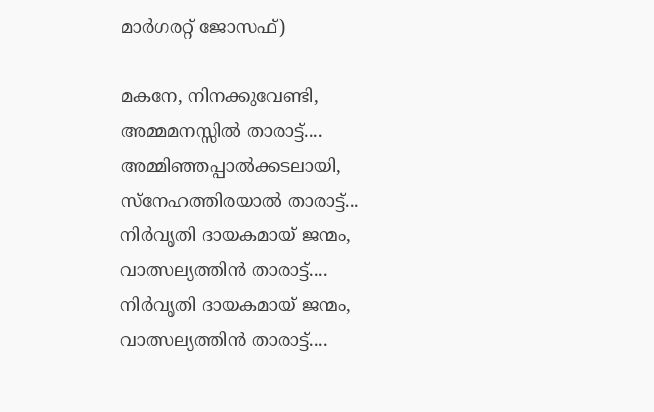മാര്‍ഗരറ്റ് ജോസഫ്)

മകനേ, നിനക്കുവേണ്ടി,
അമ്മമനസ്സില്‍ താരാട്ട്....
അമ്മിഞ്ഞപ്പാല്‍ക്കടലായി,
സ്‌നേഹത്തിരയാല്‍ താരാട്ട്...
നിര്‍വൃതി ദായകമായ് ജന്മം,
വാത്സല്യത്തിന്‍ താരാട്ട്....
നിര്‍വൃതി ദായകമായ് ജന്മം,
വാത്സല്യത്തിന്‍ താരാട്ട്....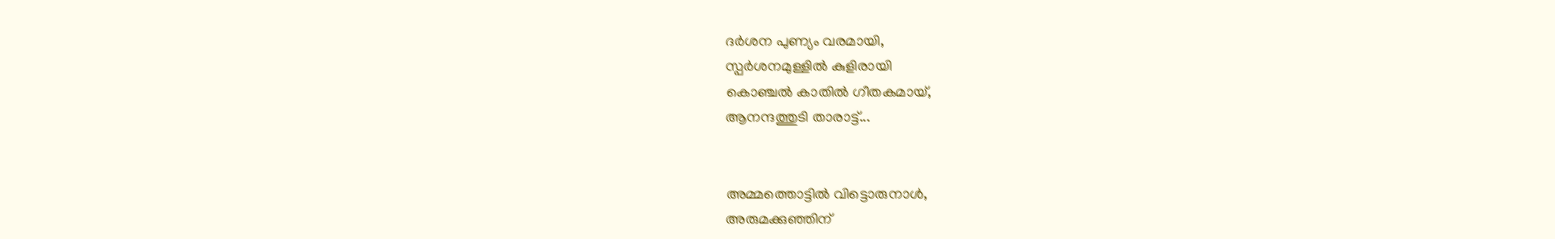ദര്‍ശന പുണ്യം വരമായി,
സ്പര്‍ശനമുള്ളില്‍ കുളിരായി
കൊഞ്ചല്‍ കാതില്‍ ഗീതകമായ്,
ആനന്ദത്തുടി താരാട്ട്...


അമ്മത്തൊട്ടില്‍ വിട്ടൊരുനാള്‍,
അരുമക്കുഞ്ഞിന്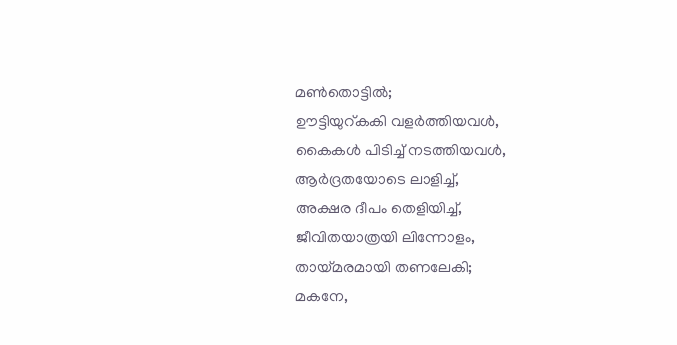മണ്‍തൊട്ടില്‍;
ഊട്ടിയുറ്കകി വളര്‍ത്തിയവള്‍,
കൈകള്‍ പിടിച്ച് നടത്തിയവള്‍,
ആര്‍ദ്രതയോടെ ലാളിച്ച്,
അക്ഷര ദീപം തെളിയിച്ച്,
ജീവിതയാത്രയി ലിന്നോളം,
തായ്മരമായി തണലേകി;
മകനേ,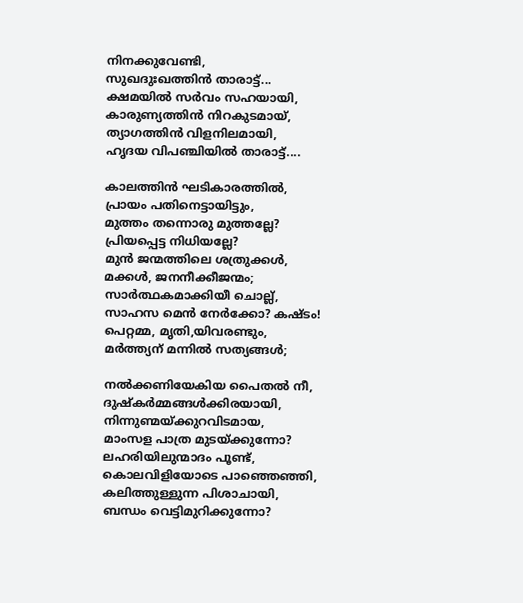നിനക്കുവേണ്ടി,
സുഖദുഃഖത്തിന്‍ താരാട്ട്...
ക്ഷമയില്‍ സര്‍വം സഹയായി,
കാരുണ്യത്തിന്‍ നിറകുടമായ്,
ത്യാഗത്തിന്‍ വിളനിലമായി,
ഹൃദയ വിപഞ്ചിയില്‍ താരാട്ട്....

കാലത്തിന്‍ ഘടികാരത്തില്‍,
പ്രായം പതിനെട്ടായിട്ടും,
മുത്തം തന്നൊരു മുത്തല്ലേ?
പ്രിയപ്പെട്ട നിധിയല്ലേ?
മുന്‍ ജന്മത്തിലെ ശത്രുക്കള്‍,
മക്കള്‍, ജനനീക്കീജന്മം;
സാര്‍ത്ഥകമാക്കിയീ ചൊല്ല്,
സാഹസ മെന്‍ നേര്‍ക്കോ? കഷ്ടം!
പെറ്റമ്മ, മൃതി,യിവരണ്ടും,
മര്‍ത്ത്യന് മന്നില്‍ സത്യങ്ങള്‍;

നല്‍ക്കണിയേകിയ പൈതല്‍ നീ,
ദുഷ്‌കര്‍മ്മങ്ങള്‍ക്കിരയായി,
നിന്നുണ്മയ്ക്കുറവിടമായ,
മാംസള പാത്ര മുടയ്ക്കുന്നോ?
ലഹരിയിലുന്മാദം പൂണ്ട്,
കൊലവിളിയോടെ പാഞ്ഞെഞ്ഞി,
കലിത്തുള്ളുന്ന പിശാചായി,
ബന്ധം വെട്ടിമുറിക്കുന്നോ?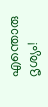എന്തൊരു ദൃശ്യം!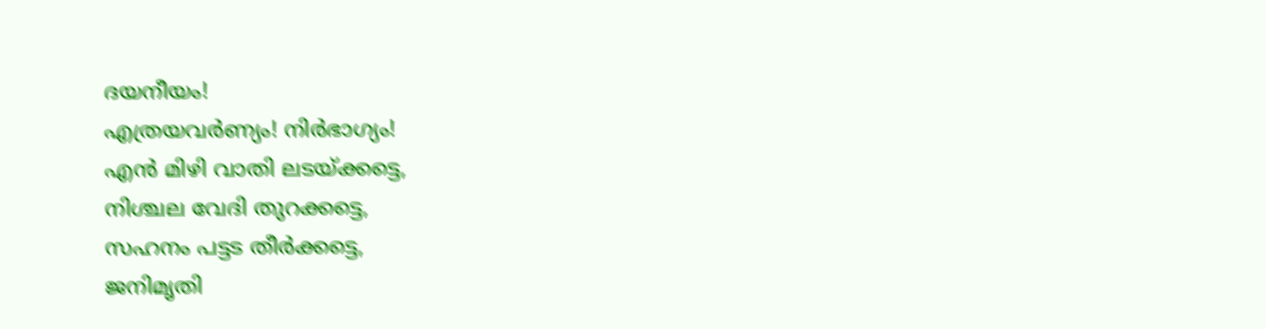ദയനീയം!
എത്രയവര്‍ണ്യം! നിര്‍ഭാഗ്യം!
എന്‍ മിഴി വാതി ലടയ്ക്കട്ടെ,
നിശ്ചല വേദി തുറക്കട്ടെ,
സഹനം പട്ടട തീര്‍ക്കട്ടെ,
ജനിമൃതി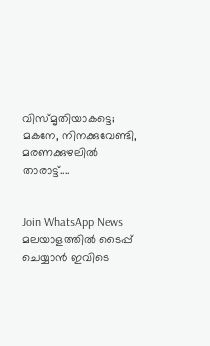വിസ്മൃതിയാകട്ടെ;
മകനേ, നിനക്കുവേണ്ടി,
മരണക്കുഴലില്‍ താരാട്ട്....


Join WhatsApp News
മലയാളത്തില്‍ ടൈപ്പ് ചെയ്യാന്‍ ഇവിടെ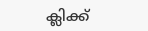ക്ലിക്ക്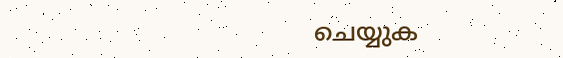ചെയ്യുക